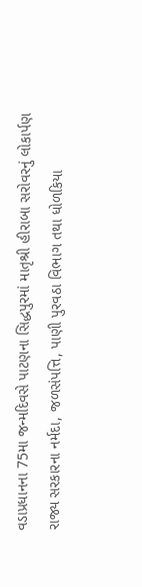વડાપ્રધાનના 75મા જન્મદિવસે પાટણના સિદ્ધપુરમાં માતૃશ્રી હીરાબા સરોવરનું લોકાર્પણ
રાજ્ય સરકારના નર્મદા, જળસંપત્તિ, પાણી પુરવઠા વિભાગ તથા ધોળકિયા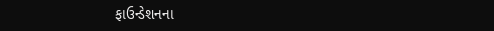ફાઉન્ડેશનના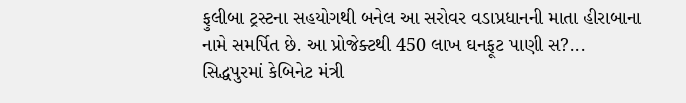ફુલીબા ટ્રસ્ટના સહયોગથી બનેલ આ સરોવર વડાપ્રધાનની માતા હીરાબાના નામે સમર્પિત છે. આ પ્રોજેક્ટથી 450 લાખ ઘનફૂટ પાણી સ?...
સિદ્ધપુરમાં કેબિનેટ મંત્રી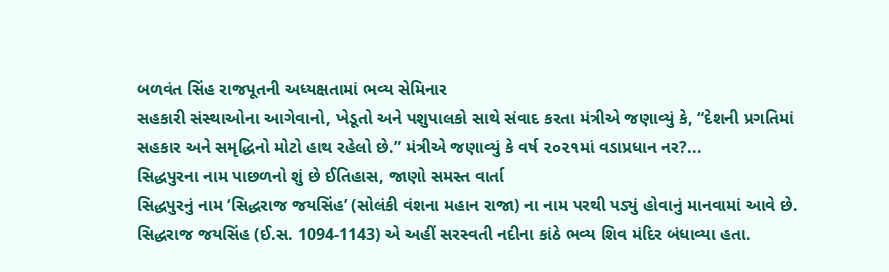બળવંત સિંહ રાજપૂતની અધ્યક્ષતામાં ભવ્ય સેમિનાર
સહકારી સંસ્થાઓના આગેવાનો, ખેડૂતો અને પશુપાલકો સાથે સંવાદ કરતા મંત્રીએ જણાવ્યું કે, “દેશની પ્રગતિમાં સહકાર અને સમૃદ્ધિનો મોટો હાથ રહેલો છે.” મંત્રીએ જણાવ્યું કે વર્ષ ૨૦૨૧માં વડાપ્રધાન નર?...
સિદ્ધપુરના નામ પાછળનો શું છે ઈતિહાસ, જાણો સમસ્ત વાર્તા
સિદ્ધપુરનું નામ ‘સિદ્ધરાજ જયસિંહ’ (સોલંકી વંશના મહાન રાજા) ના નામ પરથી પડ્યું હોવાનું માનવામાં આવે છે. સિદ્ધરાજ જયસિંહ (ઈ.સ. 1094-1143) એ અહીં સરસ્વતી નદીના કાંઠે ભવ્ય શિવ મંદિર બંધાવ્યા હતા.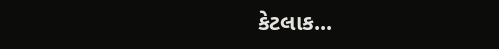કેટલાક...